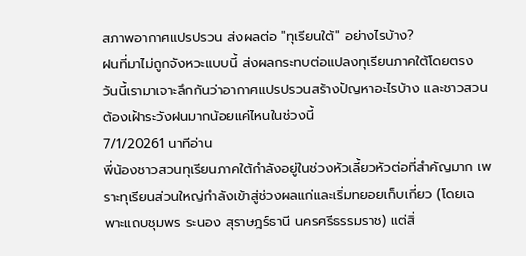สภาพอากาศแปรปรวน ส่งผลต่อ "ทุเรียนใต้" อย่างไรบ้าง?
ฝนที่มาไม่ถูกจังหวะแบบนี้ ส่งผลกระทบต่อแปลงทุเรียนภาคใต้โดยตรง วันนี้เรามาเจาะลึกกันว่าอากาศแปรปรวนสร้างปัญหาอะไรบ้าง และชาวสวนต้องเฝ้าระวังฝนมากน้อยแค่ไหนในช่วงนี้
7/1/20261 นาทีอ่าน
พี่น้องชาวสวนทุเรียนภาคใต้กำลังอยู่ในช่วงหัวเลี้ยวหัวต่อที่สำคัญมาก เพราะทุเรียนส่วนใหญ่กำลังเข้าสู่ช่วงผลแก่และเริ่มทยอยเก็บเกี่ยว (โดยเฉพาะแถบชุมพร ระนอง สุราษฎร์ธานี นครศรีธรรมราช) แต่สิ่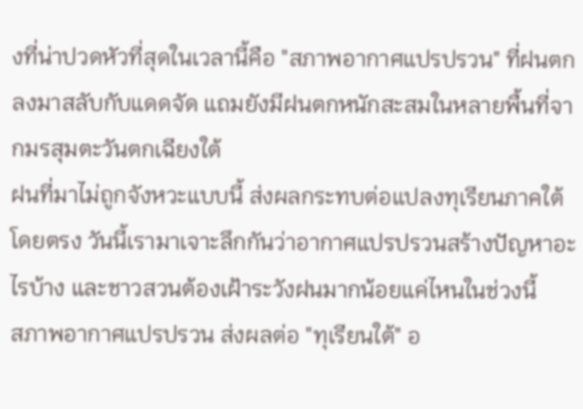งที่น่าปวดหัวที่สุดในเวลานี้คือ "สภาพอากาศแปรปรวน" ที่ฝนตกลงมาสลับกับแดดจัด แถมยังมีฝนตกหนักสะสมในหลายพื้นที่จากมรสุมตะวันตกเฉียงใต้
ฝนที่มาไม่ถูกจังหวะแบบนี้ ส่งผลกระทบต่อแปลงทุเรียนภาคใต้โดยตรง วันนี้เรามาเจาะลึกกันว่าอากาศแปรปรวนสร้างปัญหาอะไรบ้าง และชาวสวนต้องเฝ้าระวังฝนมากน้อยแค่ไหนในช่วงนี้
สภาพอากาศแปรปรวน ส่งผลต่อ "ทุเรียนใต้" อ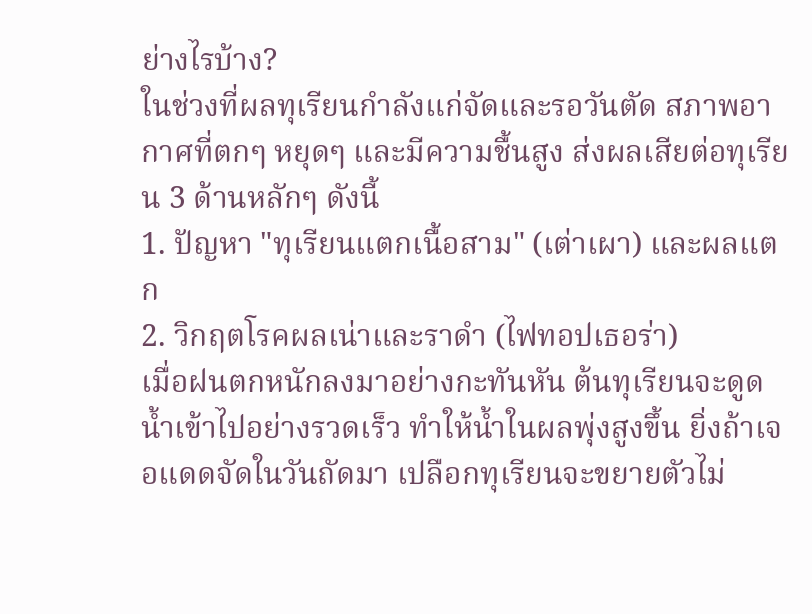ย่างไรบ้าง?
ในช่วงที่ผลทุเรียนกำลังแก่จัดและรอวันตัด สภาพอากาศที่ตกๆ หยุดๆ และมีความชื้นสูง ส่งผลเสียต่อทุเรียน 3 ด้านหลักๆ ดังนี้
1. ปัญหา "ทุเรียนแตกเนื้อสาม" (เต่าเผา) และผลแตก
2. วิกฤตโรคผลเน่าและราดำ (ไฟทอปเธอร่า)
เมื่อฝนตกหนักลงมาอย่างกะทันหัน ต้นทุเรียนจะดูดน้ำเข้าไปอย่างรวดเร็ว ทำให้น้ำในผลพุ่งสูงขึ้น ยิ่งถ้าเจอแดดจัดในวันถัดมา เปลือกทุเรียนจะขยายตัวไม่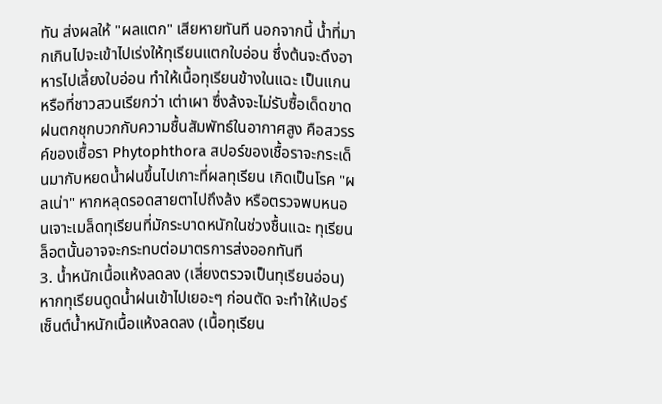ทัน ส่งผลให้ "ผลแตก" เสียหายทันที นอกจากนี้ น้ำที่มากเกินไปจะเข้าไปเร่งให้ทุเรียนแตกใบอ่อน ซึ่งต้นจะดึงอาหารไปเลี้ยงใบอ่อน ทำให้เนื้อทุเรียนข้างในแฉะ เป็นแกน หรือที่ชาวสวนเรียกว่า เต่าเผา ซึ่งล้งจะไม่รับซื้อเด็ดขาด
ฝนตกชุกบวกกับความชื้นสัมพัทธ์ในอากาศสูง คือสวรรค์ของเชื้อรา Phytophthora สปอร์ของเชื้อราจะกระเด็นมากับหยดน้ำฝนขึ้นไปเกาะที่ผลทุเรียน เกิดเป็นโรค "ผลเน่า" หากหลุดรอดสายตาไปถึงล้ง หรือตรวจพบหนอนเจาะเมล็ดทุเรียนที่มักระบาดหนักในช่วงชื้นแฉะ ทุเรียนล็อตนั้นอาจจะกระทบต่อมาตรการส่งออกทันที
3. น้ำหนักเนื้อแห้งลดลง (เสี่ยงตรวจเป็นทุเรียนอ่อน)
หากทุเรียนดูดน้ำฝนเข้าไปเยอะๆ ก่อนตัด จะทำให้เปอร์เซ็นต์น้ำหนักเนื้อแห้งลดลง (เนื้อทุเรียน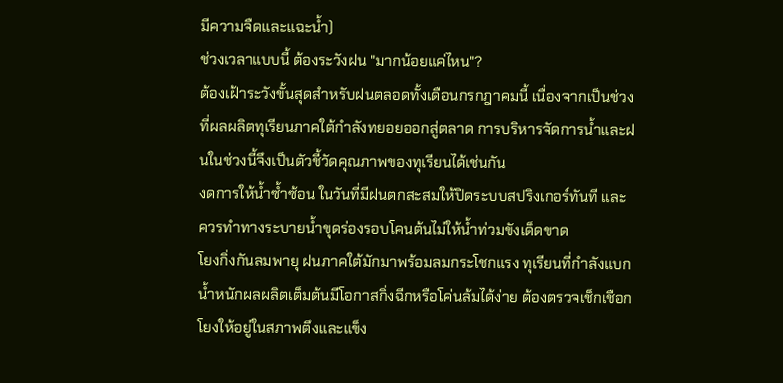มีความจืดและแฉะน้ำ)
ช่วงเวลาแบบนี้ ต้องระวังฝน "มากน้อยแค่ไหน"?
ต้องเฝ้าระวังขั้นสุดสำหรับฝนตลอดทั้งเดือนกรกฎาคมนี้ เนื่องจากเป็นช่วงที่ผลผลิตทุเรียนภาคใต้กำลังทยอยออกสู่ตลาด การบริหารจัดการน้ำและฝนในช่วงนี้จึงเป็นตัวชี้วัดคุณภาพของทุเรียนได้เช่นกัน
งดการให้น้ำซ้ำซ้อน ในวันที่มีฝนตกสะสมให้ปิดระบบสปริงเกอร์ทันที และควรทำทางระบายน้ำขุดร่องรอบโคนต้นไม่ให้น้ำท่วมขังเด็ดขาด
โยงกิ่งกันลมพายุ ฝนภาคใต้มักมาพร้อมลมกระโชกแรง ทุเรียนที่กำลังแบกน้ำหนักผลผลิตเต็มต้นมีโอกาสกิ่งฉีกหรือโค่นล้มได้ง่าย ต้องตรวจเช็กเชือกโยงให้อยู่ในสภาพตึงและแข็ง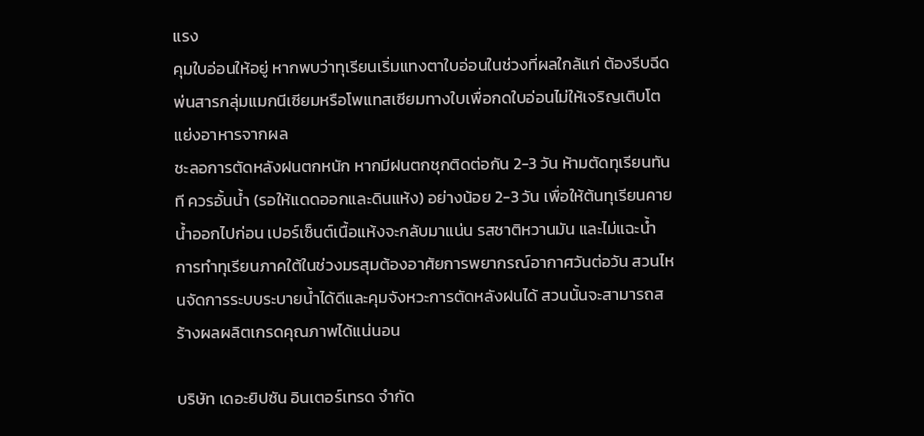แรง
คุมใบอ่อนให้อยู่ หากพบว่าทุเรียนเริ่มแทงตาใบอ่อนในช่วงที่ผลใกล้แก่ ต้องรีบฉีดพ่นสารกลุ่มแมกนีเซียมหรือโพแทสเซียมทางใบเพื่อกดใบอ่อนไม่ให้เจริญเติบโต แย่งอาหารจากผล
ชะลอการตัดหลังฝนตกหนัก หากมีฝนตกชุกติดต่อกัน 2-3 วัน ห้ามตัดทุเรียนทันที ควรอั้นน้ำ (รอให้แดดออกและดินแห้ง) อย่างน้อย 2-3 วัน เพื่อให้ต้นทุเรียนคายน้ำออกไปก่อน เปอร์เซ็นต์เนื้อแห้งจะกลับมาแน่น รสชาติหวานมัน และไม่แฉะน้ำ
การทำทุเรียนภาคใต้ในช่วงมรสุมต้องอาศัยการพยากรณ์อากาศวันต่อวัน สวนไหนจัดการระบบระบายน้ำได้ดีและคุมจังหวะการตัดหลังฝนได้ สวนนั้นจะสามารถสร้างผลผลิตเกรดคุณภาพได้แน่นอน

บริษัท เดอะยิปซัน อินเตอร์เทรด จำกัด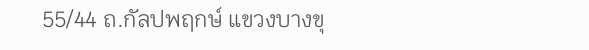55/44 ถ.กัลปพฤกษ์ แขวงบางขุ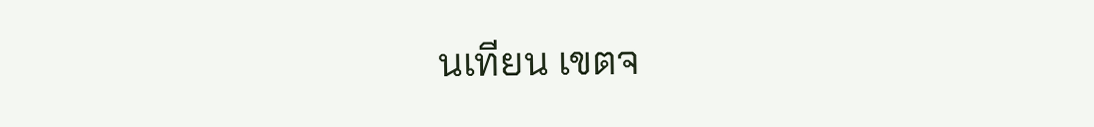นเทียน เขตจ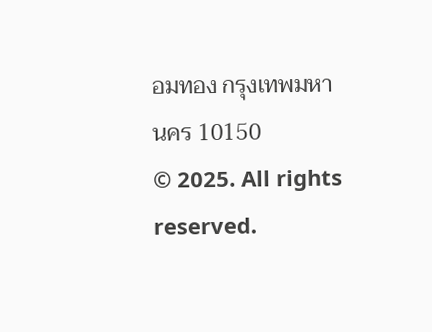อมทอง กรุงเทพมหานคร 10150
© 2025. All rights reserved.